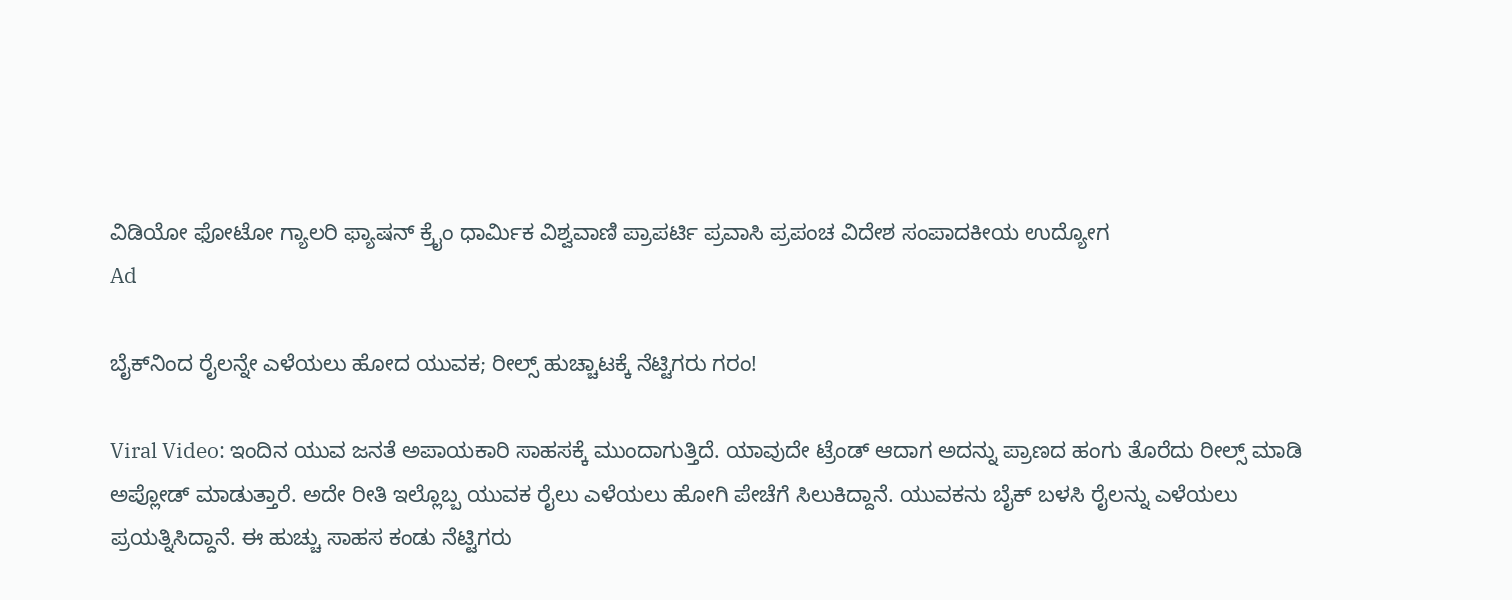ವಿಡಿಯೋ ಫೋಟೋ ಗ್ಯಾಲರಿ ಫ್ಯಾಷನ್ ಕ್ರೈಂ ಧಾರ್ಮಿಕ ವಿಶ್ವವಾಣಿ ಪ್ರಾಪರ್ಟಿ ಪ್ರವಾಸಿ ಪ್ರಪಂಚ ವಿದೇಶ ಸಂಪಾದಕೀಯ ಉದ್ಯೋಗ
Ad

ಬೈಕ್‌ನಿಂದ ರೈಲನ್ನೇ ಎಳೆಯಲು ಹೋದ ಯುವಕ; ರೀಲ್ಸ್‌ ಹುಚ್ಚಾಟಕ್ಕೆ ನೆಟ್ಟಿಗರು ಗರಂ!

Viral Video: ಇಂದಿನ ಯುವ ಜನತೆ ಅಪಾಯಕಾರಿ ಸಾಹಸಕ್ಕೆ ಮುಂದಾಗುತ್ತಿದೆ. ಯಾವುದೇ ಟ್ರೆಂಡ್ ಆದಾಗ ಅದನ್ನು ಪ್ರಾಣದ ಹಂಗು ತೊರೆದು ರೀಲ್ಸ್ ಮಾಡಿ ಅಪ್ಲೋಡ್ ಮಾಡುತ್ತಾರೆ‌. ಅದೇ ರೀತಿ ಇಲ್ಲೊಬ್ಬ ಯುವಕ ರೈಲು ಎಳೆಯಲು ಹೋಗಿ ಪೇಚೆಗೆ ಸಿಲುಕಿದ್ದಾನೆ‌. ಯುವಕನು ಬೈಕ್ ಬಳಸಿ ರೈಲನ್ನು ಎಳೆಯಲು ಪ್ರಯತ್ನಿಸಿದ್ದಾನೆ. ಈ ಹುಚ್ಚು ಸಾಹಸ ಕಂಡು ನೆಟ್ಟಿಗರು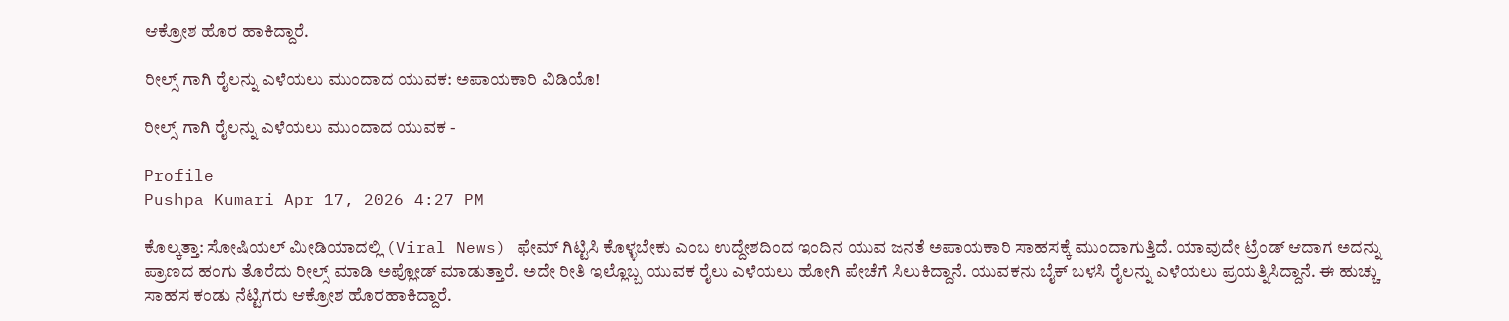ಆಕ್ರೋಶ ಹೊರ ಹಾಕಿದ್ದಾರೆ.

ರೀಲ್ಸ್ ಗಾಗಿ ರೈಲನ್ನು ಎಳೆಯಲು ಮುಂದಾದ ಯುವಕ: ಅಪಾಯಕಾರಿ ವಿಡಿಯೊ!

ರೀಲ್ಸ್ ಗಾಗಿ ರೈಲನ್ನು ಎಳೆಯಲು ಮುಂದಾದ ಯುವಕ -

Profile
Pushpa Kumari Apr 17, 2026 4:27 PM

ಕೊಲ್ಕತ್ತಾ: ಸೋಷಿಯಲ್ ಮೀಡಿಯಾದಲ್ಲಿ (Viral News) ಫೇಮ್ ಗಿಟ್ಟಿಸಿ ಕೊಳ್ಳಬೇಕು ಎಂಬ ಉದ್ದೇಶದಿಂದ ಇಂದಿನ ಯುವ ಜನತೆ ಅಪಾಯಕಾರಿ ಸಾಹಸಕ್ಕೆ ಮುಂದಾಗುತ್ತಿದೆ. ಯಾವುದೇ ಟ್ರೆಂಡ್ ಆದಾಗ ಅದನ್ನು ಪ್ರಾಣದ ಹಂಗು ತೊರೆದು ರೀಲ್ಸ್ ಮಾಡಿ ಅಪ್ಲೋಡ್ ಮಾಡುತ್ತಾರೆ‌. ಅದೇ ರೀತಿ ಇಲ್ಲೊಬ್ಬ ಯುವಕ ರೈಲು ಎಳೆಯಲು ಹೋಗಿ ಪೇಚೆಗೆ ಸಿಲುಕಿದ್ದಾನೆ‌. ಯುವಕನು ಬೈಕ್ ಬಳಸಿ ರೈಲನ್ನು ಎಳೆಯಲು ಪ್ರಯತ್ನಿಸಿದ್ದಾನೆ. ಈ ಹುಚ್ಚು ಸಾಹಸ ಕಂಡು ನೆಟ್ಟಿಗರು ಆಕ್ರೋಶ ಹೊರಹಾಕಿದ್ದಾರೆ.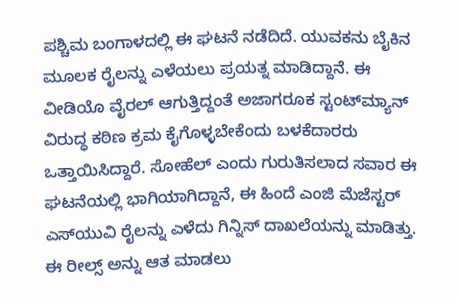ಪಶ್ಚಿಮ ಬಂಗಾಳದಲ್ಲಿ ಈ ಘಟನೆ ನಡೆದಿದೆ. ಯುವಕನು ಬೈಕಿನ ಮೂಲಕ ರೈಲನ್ನು ಎಳೆಯಲು ಪ್ರಯತ್ನ ಮಾಡಿದ್ದಾನೆ. ಈ ವೀಡಿಯೊ ವೈರಲ್ ಆಗುತ್ತಿದ್ದಂತೆ ಅಜಾಗರೂಕ ಸ್ಟಂಟ್‌ಮ್ಯಾನ್ ವಿರುದ್ಧ ಕಠಿಣ ಕ್ರಮ ಕೈಗೊಳ್ಳಬೇಕೆಂದು ಬಳಕೆದಾರರು ಒತ್ತಾಯಿಸಿದ್ದಾರೆ. ಸೋಹೆಲ್ ಎಂದು ಗುರುತಿಸಲಾದ ಸವಾರ ಈ ಘಟನೆಯಲ್ಲಿ ಭಾಗಿಯಾಗಿದ್ದಾನೆ, ಈ ಹಿಂದೆ ಎಂಜಿ ಮೆಜೆಸ್ಟರ್ ಎಸ್‌ಯುವಿ ರೈಲನ್ನು ಎಳೆದು ಗಿನ್ನಿಸ್ ದಾಖಲೆಯನ್ನು ಮಾಡಿತ್ತು. ಈ ರೀಲ್ಸ್ ಅನ್ನು ಆತ ಮಾಡಲು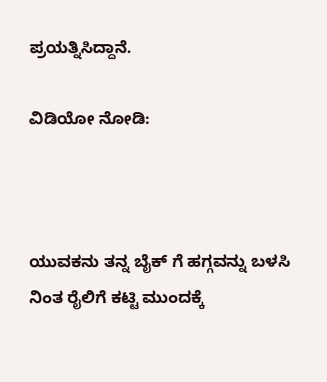ಪ್ರಯತ್ನಿಸಿದ್ದಾನೆ.

ವಿಡಿಯೋ ನೋಡಿ:



ಯುವಕನು ತನ್ನ ಬೈಕ್ ಗೆ ಹಗ್ಗವನ್ನು ಬಳಸಿ ನಿಂತ ರೈಲಿಗೆ ಕಟ್ಟಿ ಮುಂದಕ್ಕೆ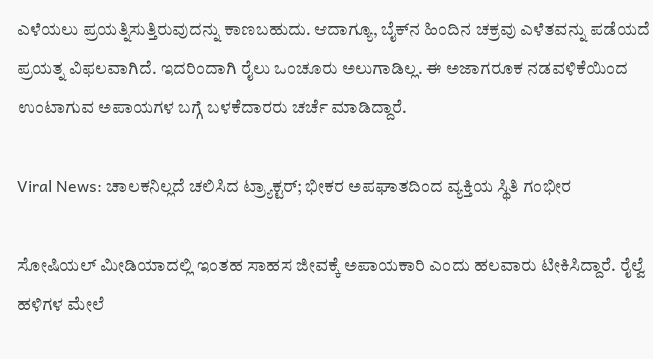ಎಳೆಯಲು ಪ್ರಯತ್ನಿಸುತ್ತಿರುವುದನ್ನು ಕಾಣಬಹುದು. ಆದಾಗ್ಯೂ, ಬೈಕ್‌ನ ಹಿಂದಿನ ಚಕ್ರವು ಎಳೆತವನ್ನು ಪಡೆಯದೆ ಪ್ರಯತ್ನ ವಿಫಲವಾಗಿದೆ. ಇದರಿಂದಾಗಿ ರೈಲು ಒಂಚೂರು ಅಲುಗಾಡಿಲ್ಲ. ಈ ಅಜಾಗರೂಕ ನಡವಳಿಕೆಯಿಂದ ಉಂಟಾಗುವ ಅಪಾಯಗಳ ಬಗ್ಗೆ ಬಳಕೆದಾರರು ಚರ್ಚೆ ಮಾಡಿದ್ದಾರೆ.

Viral News: ಚಾಲಕನಿಲ್ಲದೆ ಚಲಿಸಿದ ಟ್ರ್ಯಾಕ್ಟರ್; ಭೀಕರ ಅಪಘಾತದಿಂದ ವ್ಯಕ್ತಿಯ ಸ್ಥಿತಿ ಗಂಭೀರ

ಸೋಷಿಯಲ್ ಮೀಡಿಯಾದಲ್ಲಿ ಇಂತಹ ಸಾಹಸ ಜೀವಕ್ಕೆ ಅಪಾಯಕಾರಿ ಎಂದು ಹಲವಾರು ಟೀಕಿಸಿದ್ದಾರೆ. ರೈಲ್ವೆ ಹಳಿಗಳ ಮೇಲೆ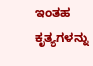ಇಂತಹ ಕೃತ್ಯಗಳನ್ನು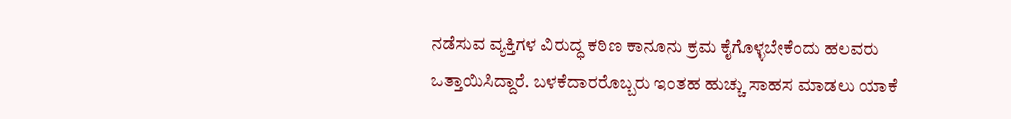ನಡೆಸುವ ವ್ಯಕ್ತಿಗಳ ವಿರುದ್ಧ ಕಠಿಣ ಕಾನೂನು ಕ್ರಮ ಕೈಗೊಳ್ಳಬೇಕೆಂದು ಹಲವರು ಒತ್ತಾಯಿಸಿದ್ದಾರೆ. ಬಳಕೆದಾರರೊಬ್ಬರು ಇಂತಹ ಹುಚ್ಚು ಸಾಹಸ ಮಾಡಲು ಯಾಕೆ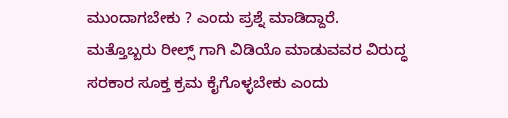ಮುಂದಾಗಬೇಕು ? ಎಂದು ಪ್ರಶ್ನೆ ಮಾಡಿದ್ದಾರೆ. ಮತ್ತೊಬ್ಬರು ರೀಲ್ಸ್ ಗಾಗಿ ವಿಡಿಯೊ ಮಾಡುವವರ ವಿರುದ್ಧ ಸರಕಾರ ಸೂಕ್ತ ಕ್ರಮ ಕೈಗೊಳ್ಳಬೇಕು ಎಂದು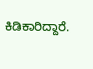ಕಿಡಿಕಾರಿದ್ದಾರೆ.